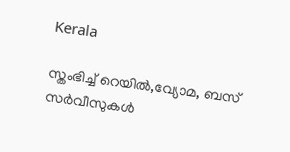Kerala

സ്തംഭിച്ച് റെയില്‍,വ്യോമ, ബസ് സര്‍വീസുകള്‍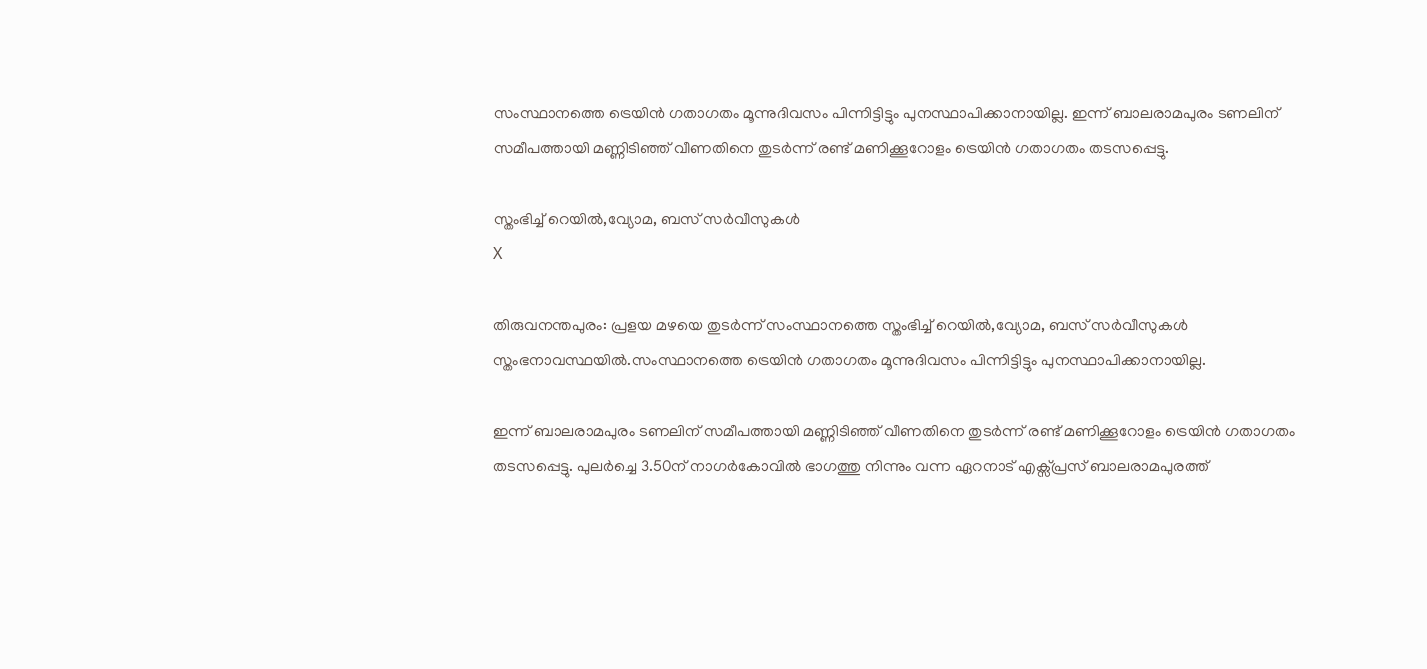സംസ്ഥാനത്തെ ട്രെയിന്‍ ഗതാഗതം മൂന്നുദിവസം പിന്നിട്ടിട്ടും പുനസ്ഥാപിക്കാനായില്ല. ഇന്ന് ബാലരാമപുരം ടണലിന് സമീപത്തായി മണ്ണിടിഞ്ഞ് വീണതിനെ തുടര്‍ന്ന് രണ്ട് മണിക്കൂറോളം ട്രെയിന്‍ ഗതാഗതം തടസപ്പെട്ടു.

സ്തംഭിച്ച് റെയില്‍,വ്യോമ, ബസ് സര്‍വീസുകള്‍
X

തിരുവനന്തപുരം: പ്രളയ മഴയെ തുടര്‍ന്ന് സംസ്ഥാനത്തെ സ്തംഭിച്ച് റെയില്‍,വ്യോമ, ബസ് സര്‍വീസുകള്‍ സ്തംഭനാവസ്ഥയില്‍.സംസ്ഥാനത്തെ ട്രെയിന്‍ ഗതാഗതം മൂന്നുദിവസം പിന്നിട്ടിട്ടും പുനസ്ഥാപിക്കാനായില്ല.

ഇന്ന് ബാലരാമപുരം ടണലിന് സമീപത്തായി മണ്ണിടിഞ്ഞ് വീണതിനെ തുടര്‍ന്ന് രണ്ട് മണിക്കൂറോളം ട്രെയിന്‍ ഗതാഗതം തടസപ്പെട്ടു. പുലര്‍ച്ചെ 3.50ന് നാഗര്‍കോവില്‍ ഭാഗത്തു നിന്നും വന്ന ഏറനാട് എക്സ്പ്രസ് ബാലരാമപുരത്ത്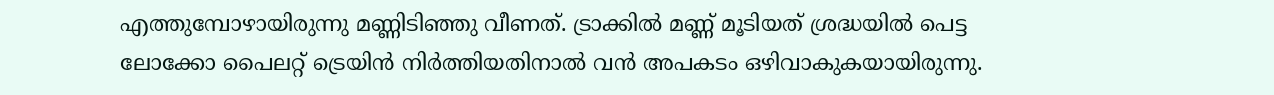എത്തുമ്പോഴായിരുന്നു മണ്ണിടിഞ്ഞു വീണത്. ട്രാക്കില്‍ മണ്ണ് മൂടിയത് ശ്രദ്ധയില്‍ പെട്ട ലോക്കോ പൈലറ്റ് ട്രെയിന്‍ നിര്‍ത്തിയതിനാല്‍ വന്‍ അപകടം ഒഴിവാകുകയായിരുന്നു.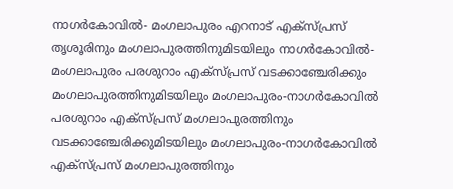നാഗര്‍കോവില്‍- മംഗലാപുരം എറനാട് എക്സ്പ്രസ് തൃശൂരിനും മംഗലാപുരത്തിനുമിടയിലും നാഗര്‍കോവില്‍- മംഗലാപുരം പരശുറാം എക്സ്പ്രസ് വടക്കാഞ്ചേരിക്കും മംഗലാപുരത്തിനുമിടയിലും മംഗലാപുരം-നാഗര്‍കോവില്‍ പരശുറാം എക്സ്പ്രസ് മംഗലാപുരത്തിനും വടക്കാഞ്ചേരിക്കുമിടയിലും മംഗലാപുരം-നാഗര്‍കോവില്‍ എക്സ്പ്രസ് മംഗലാപുരത്തിനും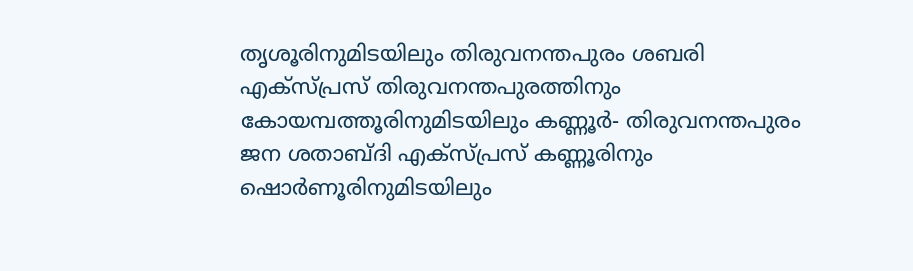തൃശൂരിനുമിടയിലും തിരുവനന്തപുരം ശബരി എക്സ്പ്രസ് തിരുവനന്തപുരത്തിനും കോയമ്പത്തൂരിനുമിടയിലും കണ്ണൂര്‍- തിരുവനന്തപുരം ജന ശതാബ്ദി എക്സ്പ്രസ് കണ്ണൂരിനും ഷൊര്‍ണൂരിനുമിടയിലും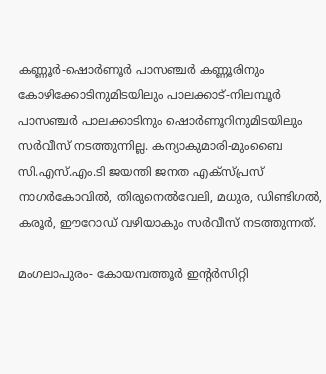കണ്ണൂര്‍-ഷൊര്‍ണൂര്‍ പാസഞ്ചര്‍ കണ്ണൂരിനും കോഴിക്കോടിനുമിടയിലും പാലക്കാട്-നിലമ്പൂര്‍ പാസഞ്ചര്‍ പാലക്കാടിനും ഷൊര്‍ണൂറിനുമിടയിലും സര്‍വീസ് നടത്തുന്നില്ല. കന്യാകുമാരി-മുംബൈ സി.എസ്.എം.ടി ജയന്തി ജനത എക്സ്പ്രസ് നാഗര്‍കോവില്‍, തിരുനെല്‍വേലി, മധുര, ഡിണ്ടിഗല്‍, കരൂര്‍, ഈറോഡ് വഴിയാകും സര്‍വീസ് നടത്തുന്നത്.

മംഗലാപുരം- കോയമ്പത്തൂര്‍ ഇന്റര്‍സിറ്റി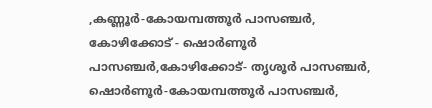,കണ്ണൂര്‍-കോയമ്പത്തൂര്‍ പാസഞ്ചര്‍, കോഴിക്കോട് - ഷൊര്‍ണൂര്‍ പാസഞ്ചര്‍,കോഴിക്കോട്- തൃശൂര്‍ പാസഞ്ചര്‍, ഷൊര്‍ണൂര്‍-കോയമ്പത്തൂര്‍ പാസഞ്ചര്‍,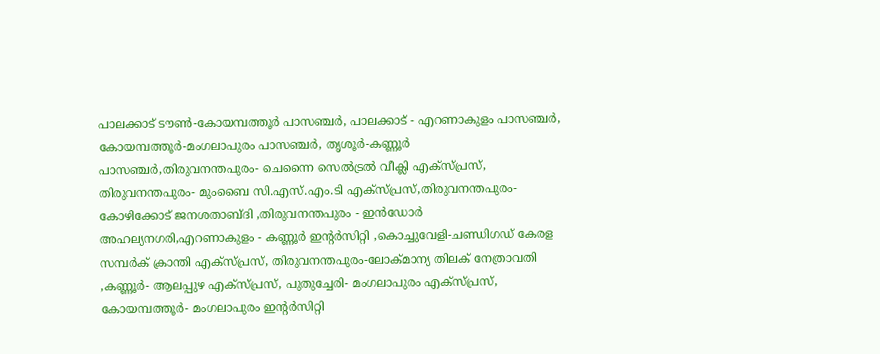പാലക്കാട് ടൗണ്‍-കോയമ്പത്തൂര്‍ പാസഞ്ചര്‍, പാലക്കാട് - എറണാകുളം പാസഞ്ചര്‍, കോയമ്പത്തൂര്‍-മംഗലാപുരം പാസഞ്ചര്‍, തൃശൂര്‍-കണ്ണൂര്‍ പാസഞ്ചര്‍,തിരുവനന്തപുരം- ചെന്നൈ സെല്‍ട്രല്‍ വീക്ലി എക്സ്പ്രസ്, തിരുവനന്തപുരം- മുംബൈ സി.എസ്.എം.ടി എക്സ്പ്രസ്,തിരുവനന്തപുരം- കോഴിക്കോട് ജനശതാബ്ദി ,തിരുവനന്തപുരം - ഇന്‍ഡോര്‍ അഹല്യനഗരി,എറണാകുളം - കണ്ണൂര്‍ ഇന്റര്‍സിറ്റി ,കൊച്ചുവേളി-ചണ്ഡിഗഡ് കേരള സമ്പര്‍ക് ക്രാന്തി എക്സ്പ്രസ്, തിരുവനന്തപുരം-ലോക്മാന്യ തിലക് നേത്രാവതി ,കണ്ണൂര്‍- ആലപ്പുഴ എക്സ്പ്രസ്, പുതുച്ചേരി- മംഗലാപുരം എക്സ്പ്രസ്, കോയമ്പത്തൂര്‍- മംഗലാപുരം ഇന്റര്‍സിറ്റി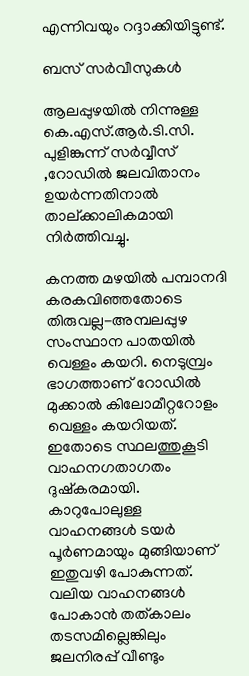എന്നിവയും റദ്ദാക്കിയിട്ടുണ്ട്.

ബസ് സര്‍വീസുകള്‍

ആലപ്പുഴയില്‍ നിന്നുള്ള കെ.എസ്.ആര്‍.ടി.സി. പുളിങ്കുന്ന് സര്‍വ്വീസ് ,റോഡില്‍ ജലവിതാനം ഉയര്‍ന്നതിനാല്‍ താല്ക്കാലികമായി നിര്‍ത്തിവച്ചു.

കനത്ത മഴയില്‍ പമ്പാനദി കരകവിഞ്ഞതോടെ തിരുവല്ല-അമ്പലപ്പുഴ സംസ്ഥാന പാതയില്‍ വെള്ളം കയറി. നെടുമ്പ്രം ഭാഗത്താണ് റോഡില്‍ മുക്കാല്‍ കിലോമീറ്ററോളം വെള്ളം കയറിയത്. ഇതോടെ സ്ഥലത്തുകൂടി വാഹനഗതാഗതം ദുഷ്‌കരമായി. കാറുപോലുള്ള വാഹനങ്ങള്‍ ടയര്‍ പൂര്‍ണമായും മുങ്ങിയാണ് ഇതുവഴി പോകുന്നത്. വലിയ വാഹനങ്ങള്‍ പോകാന്‍ തത്കാലം തടസമില്ലെങ്കിലും ജലനിരപ്പ് വീണ്ടും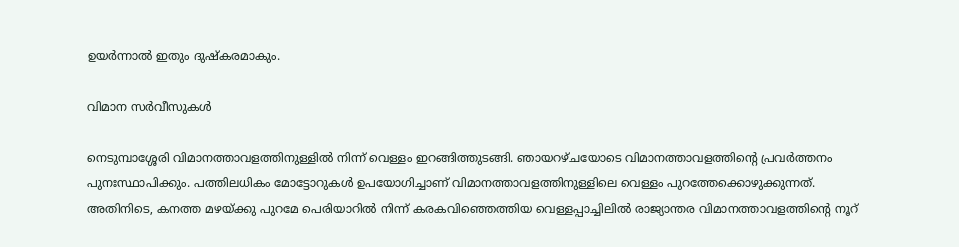ഉയര്‍ന്നാല്‍ ഇതും ദുഷ്‌കരമാകും.

വിമാന സര്‍വീസുകള്‍

നെടുമ്പാശ്ശേരി വിമാനത്താവളത്തിനുള്ളില്‍ നിന്ന് വെള്ളം ഇറങ്ങിത്തുടങ്ങി. ഞായറഴ്ചയോടെ വിമാനത്താവളത്തിന്റെ പ്രവര്‍ത്തനം പുനഃസ്ഥാപിക്കും. പത്തിലധികം മോട്ടോറുകള്‍ ഉപയോഗിച്ചാണ് വിമാനത്താവളത്തിനുള്ളിലെ വെള്ളം പുറത്തേക്കൊഴുക്കുന്നത്. അതിനിടെ, കനത്ത മഴയ്ക്കു പുറമേ പെരിയാറില്‍ നിന്ന് കരകവിഞ്ഞെത്തിയ വെള്ളപ്പാച്ചിലില്‍ രാജ്യാന്തര വിമാനത്താവളത്തിന്റെ നൂറ്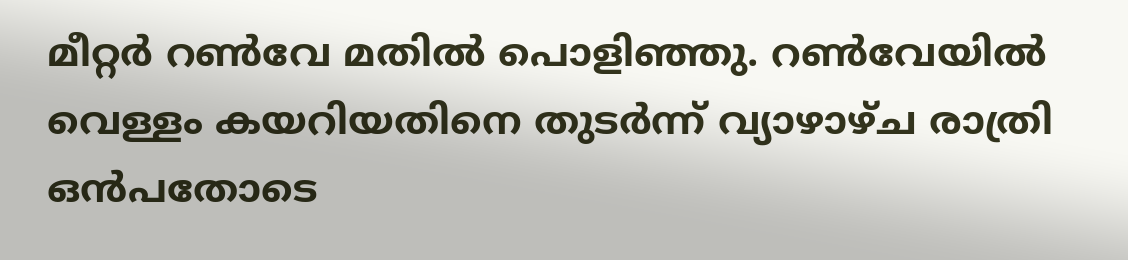മീറ്റര്‍ റണ്‍വേ മതില്‍ പൊളിഞ്ഞു. റണ്‍വേയില്‍ വെള്ളം കയറിയതിനെ തുടര്‍ന്ന് വ്യാഴാഴ്ച രാത്രി ഒന്‍പതോടെ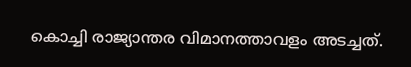കൊച്ചി രാജ്യാന്തര വിമാനത്താവളം അടച്ചത്.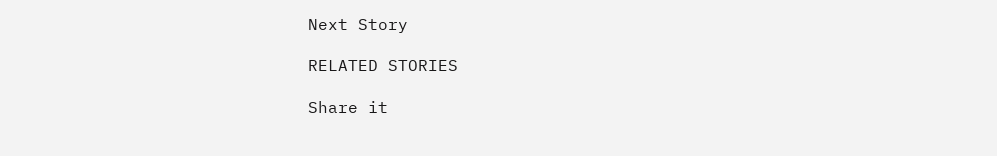Next Story

RELATED STORIES

Share it